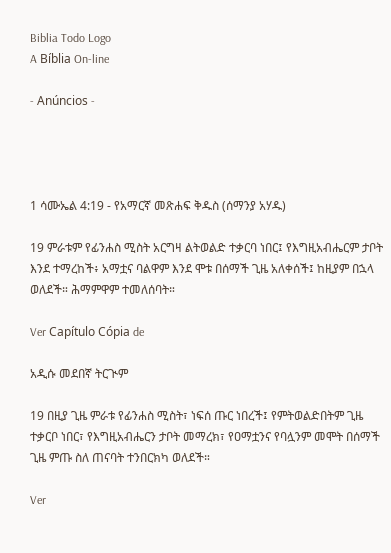Biblia Todo Logo
A Bíblia On-line

- Anúncios -




1 ሳሙኤል 4:19 - የአማርኛ መጽሐፍ ቅዱስ (ሰማንያ አሃዱ)

19 ምራቱም የፊንሐስ ሚስት አርግዛ ልትወልድ ተቃርባ ነበር፤ የእግዚአብሔርም ታቦት እንደ ተማረከች፥ አማቷና ባልዋም እንደ ሞቱ በሰማች ጊዜ አለቀሰች፤ ከዚያም በኋላ ወለደች። ሕማምዋም ተመለሰባት።

Ver Capítulo Cópia de

አዲሱ መደበኛ ትርጒም

19 በዚያ ጊዜ ምራቱ የፊንሐስ ሚስት፣ ነፍሰ ጡር ነበረች፤ የምትወልድበትም ጊዜ ተቃርቦ ነበር፣ የእግዚአብሔርን ታቦት መማረክ፣ የዐማቷንና የባሏንም መሞት በሰማች ጊዜ ምጡ ስለ ጠናባት ተንበርክካ ወለደች።

Ver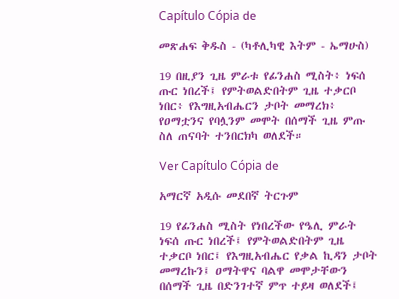Capítulo Cópia de

መጽሐፍ ቅዱስ - (ካቶሊካዊ እትም - ኤማሁስ)

19 በዚያን ጊዜ ምራቱ የፊንሐስ ሚስት፥ ነፍሰ ጡር ነበረች፤ የምትወልድበትም ጊዜ ተቃርቦ ነበር፥ የእግዚአብሔርን ታቦት መማረክ፥ የዐማቷንና የባሏንም መሞት በሰማች ጊዜ ምጡ ስለ ጠናባት ተንበርክካ ወለደች።

Ver Capítulo Cópia de

አማርኛ አዲሱ መደበኛ ትርጉም

19 የፊንሐስ ሚስት የነበረችው የዔሊ ምራት ነፍሰ ጡር ነበረች፤ የምትወልድበትም ጊዜ ተቃርቦ ነበር፤ የእግዚአብሔር የቃል ኪዳን ታቦት መማረኩን፤ ዐማትዋና ባልዋ መሞታቸውን በሰማች ጊዜ በድንገተኛ ምጥ ተይዛ ወለደች፤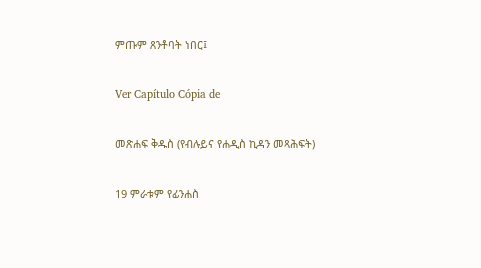ምጡም ጸንቶባት ነበር፤

Ver Capítulo Cópia de

መጽሐፍ ቅዱስ (የብሉይና የሐዲስ ኪዳን መጻሕፍት)

19 ምራቱም የፊንሐስ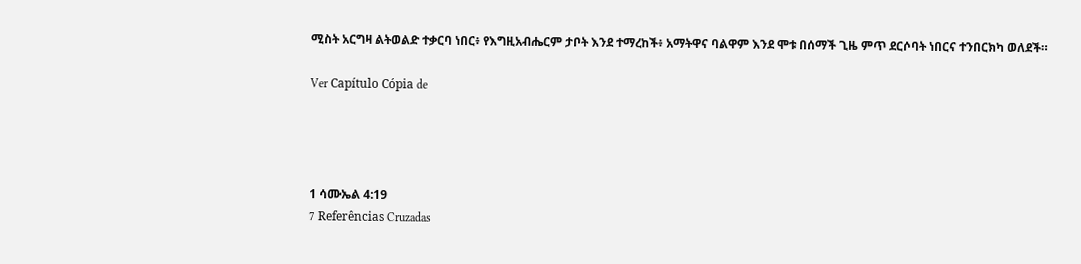ሚስት አርግዛ ልትወልድ ተቃርባ ነበር፥ የእግዚአብሔርም ታቦት እንደ ተማረከች፥ አማትዋና ባልዋም እንደ ሞቱ በሰማች ጊዜ ምጥ ደርሶባት ነበርና ተንበርክካ ወለደች።

Ver Capítulo Cópia de




1 ሳሙኤል 4:19
7 Referências Cruzadas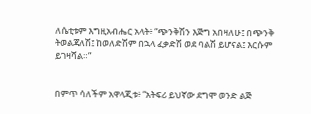ለሴቲቱም እግዚአብሔር አላት፥ “ጭንቅሽን እጅግ አበዛለሁ፤ በጭንቅ ትወልጃለሽ፤ ከወለድሽም በኋላ ፈቃድሽ ወደ ባልሽ ይሆናል፤ እርሱም ይገዛሻል።”


በምጥ ሳለችም አዋላጂቱ፥ “አትፍሪ ይህኛው ደግሞ ወንድ ልጅ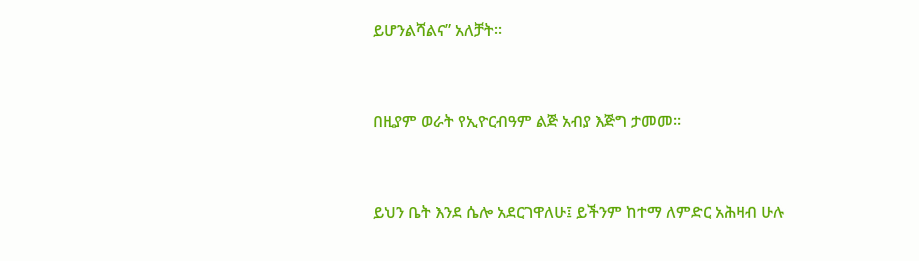ይሆንልሻልና” አለቻት።


በዚያም ወራት የኢዮርብዓም ልጅ አብያ እጅግ ታመመ።


ይህን ቤት እንደ ሴሎ አደርገዋለሁ፤ ይችንም ከተማ ለምድር አሕዛብ ሁሉ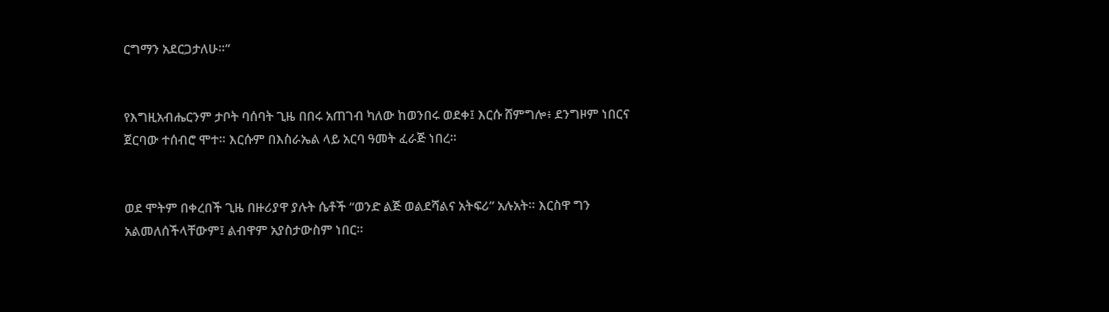ርግማን አደርጋታለሁ።”


የእግዚአብሔርንም ታቦት ባሰባት ጊዜ በበሩ አጠገብ ካለው ከወንበሩ ወደቀ፤ እርሱ ሸምግሎ፥ ደንግዞም ነበርና ጀርባው ተሰብሮ ሞተ። እርሱም በእስራኤል ላይ አርባ ዓመት ፈራጅ ነበረ።


ወደ ሞትም በቀረበች ጊዜ በዙሪያዋ ያሉት ሴቶች “ወንድ ልጅ ወልደሻልና አትፍሪ” አሉአት። እርስዋ ግን አልመለሰችላቸውም፤ ልብዋም አያስታውስም ነበር።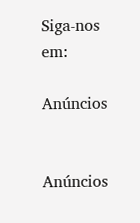Siga-nos em:

Anúncios


Anúncios